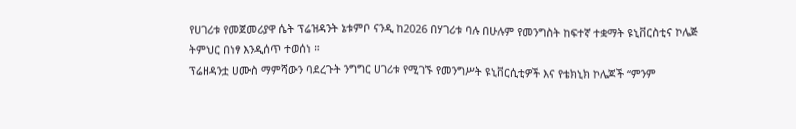የሀገሪቱ የመጀመሪያዋ ሴት ፕሬዝዳንት ኔቱምቦ ናንዲ ከ2026 በሃገሪቱ ባሉ በሁሉም የመንግስት ከፍተኛ ተቋማት ዩኒቨርስቲና ኮሌጅ ትምህር በነፃ እንዲሰጥ ተወሰነ ።
ፕሬዘዳንቷ ሀሙስ ማምሻውን ባደረጉት ንግግር ሀገሪቱ የሚገኙ የመንግሥት ዩኒቨርሲቲዎች እና የቴክኒክ ኮሌጆች “ምንም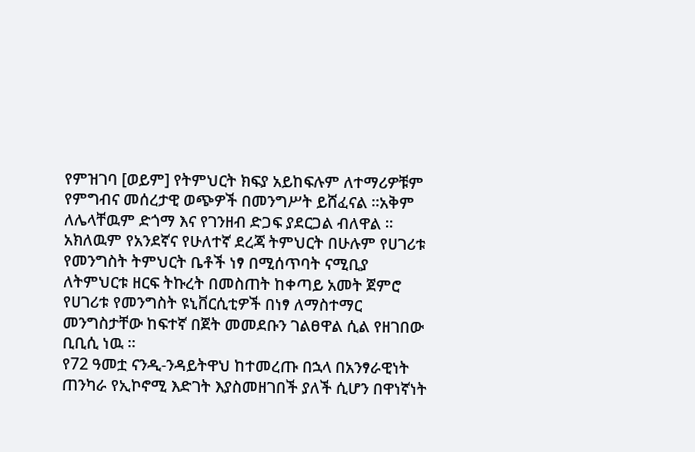የምዝገባ [ወይም] የትምህርት ክፍያ አይከፍሉም ለተማሪዎቹም የምግብና መሰረታዊ ወጭዎች በመንግሥት ይሸፈናል ።አቅም ለሌላቸዉም ድጎማ እና የገንዘብ ድጋፍ ያደርጋል ብለዋል ።
አክለዉም የአንደኛና የሁለተኛ ደረጃ ትምህርት በሁሉም የሀገሪቱ የመንግስት ትምህርት ቤቶች ነፃ በሚሰጥባት ናሚቢያ ለትምህርቱ ዘርፍ ትኩረት በመስጠት ከቀጣይ አመት ጀምሮ የሀገሪቱ የመንግስት ዩኒቨርሲቲዎች በነፃ ለማስተማር መንግስታቸው ከፍተኛ በጀት መመደቡን ገልፀዋል ሲል የዘገበው ቢቢሲ ነዉ ።
የ72 ዓመቷ ናንዲ-ንዳይትዋህ ከተመረጡ በኋላ በአንፃራዊነት ጠንካራ የኢኮኖሚ እድገት እያስመዘገበች ያለች ሲሆን በዋነኛነት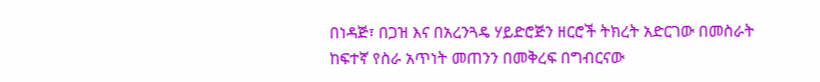በነዳጅ፣ በጋዝ እና በአረንጓዴ ሃይድሮጅን ዘርሮች ትክረት አድርገው በመስራት
ከፍተኛ የስራ አጥነት መጠንን በመቅረፍ በግብርናው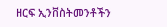ዘርፍ ኢንቨስትመንቶችን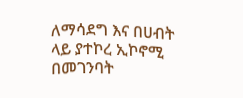ለማሳደግ እና በሀብት ላይ ያተኮረ ኢኮኖሚ በመገንባት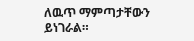ለዉጥ ማምጣታቸውን ይነገራል።